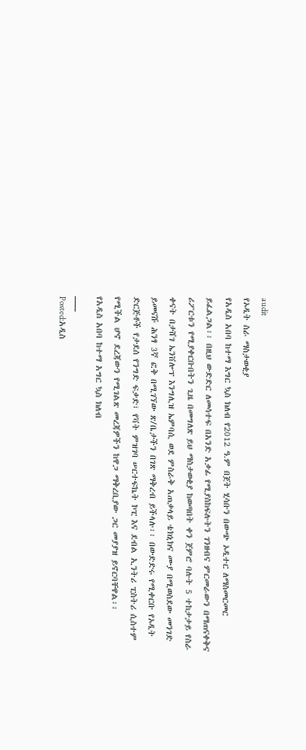audit
የኦዲት ስራ ማስታወቂያ
የአዲስ አበባ ከተማ እግር ኳስ ክለብ የ2012 ዓ.ም በጀት ሂሳቡን በውጭ ኦዲተር ለማስመርመር ይፈልጋል፡፡ በዚህ ውድድር ለመሳተፍ በአንድ አቃፊ የሚያስከፍሉትን ገንዘብና ምርመራውን በማጠናቀቅና ሪፖርቱን የሚያቀርቡበትን ጊዜ በመግለጽ ይህ ማስታወቂያ ከወጣበት ቀን ጀምሮ ባሉት 5 ተከታታይ የስራ ቀናት በታሸገ ኤንቨሎፕ እንግሊዝ ኤምባሲ ወደ ምስራቅ አጠቃላይ ቴክኒክና ሙያ በሚወስደው መንገድ ይመናሹ ሕንፃ 3ኛ ፎቅ በሚገኘው ጽ/ቤታችን በገጽ ማቅረብ ይችላሉ፡፡ በውድድሩ የሚቀርቡ የኦዲት ድርጅቶች የታደሰ የንግድ ፍቃድ፣ የቫት ምዝገባ ሠርተፍኬት ኮፒ እና ደብል ኢንትሪ ፒስትሪ ሲስተም የሚችል ሆኖ ደረጃውን የሚገልጽ መረጃዎችን ከዋጋ ማቅረቢያው ጋር መያያዝ ይኖርባቸዋል፡፡
የአዲስ አበባ ከተማ አግር ኳስ ክለብ
___
Posted:አዲስ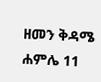ዘመን ቅዳሜ ሐምሌ 11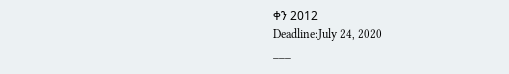ቀን 2012
Deadline:July 24, 2020
___